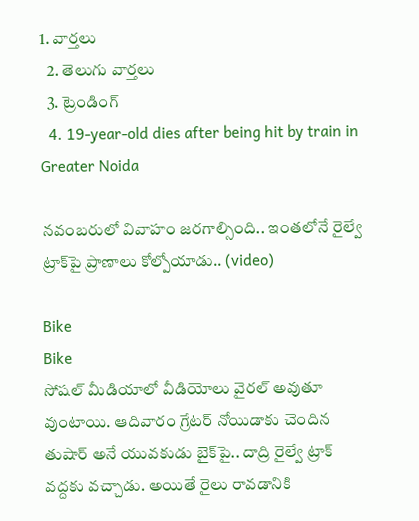1. వార్తలు
  2. తెలుగు వార్తలు
  3. ట్రెండింగ్
  4. 19-year-old dies after being hit by train in Greater Noida

నవంబరులో వివాహం జరగాల్సింది.. ఇంతలోనే రైల్వే ట్రాక్‌పై ప్రాణాలు కోల్పోయాడు.. (video)

Bike
Bike
సోషల్ మీడియాలో వీడియోలు వైరల్ అవుతూ వుంటాయి. ఆదివారం గ్రేటర్ నోయిడాకు చెందిన తుషార్ అనే యువకుడు బైక్‌పై.. దాద్రి రైల్వే ట్రాక్‌ వద్దకు వచ్చాడు. అయితే రైలు రావడానికి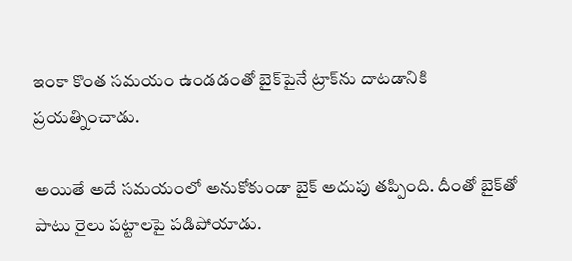ఇంకా కొంత సమయం ఉండడంతో బైక్‌పైనే ట్రాక్‌ను దాటడానికి  ప్రయత్నించాడు.

అయితే అదే సమయంలో అనుకోకుండా బైక్‌ అదుపు తప్పింది. దీంతో బైక్‌తో పాటు రైలు పట్టాలపై పడిపోయాడు.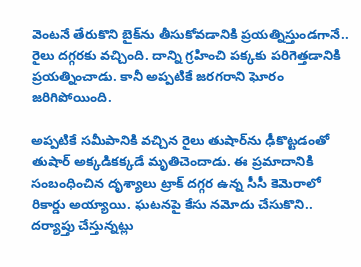వెంటనే తేరుకొని బైక్‌ను తీసుకోవడానికి ప్రయత్నిస్తుండగానే.. రైలు దగ్గరకు వచ్చింది. దాన్ని గ్రహించి పక్కకు పరిగెత్తడానికి ప్రయత్నించాడు. కానీ అప్పటికే జరగరాని ఘోరం జరిగిపోయింది.

అప్పటికే సమీపానికి వచ్చిన రైలు తుషార్‌ను ఢీకొట్టడంతో తుషార్‌ అక్కడికక్కడే మృతిచెందాడు. ఈ ప్రమాదానికి సంబంధించిన దృశ్యాలు ట్రాక్‌ దగ్గర ఉన్న సీసీ కెమెరాలో రికార్డు అయ్యాయి. ఘటనపై కేసు నమోదు చేసుకొని.. దర్యాప్తు చేస్తున్నట్లు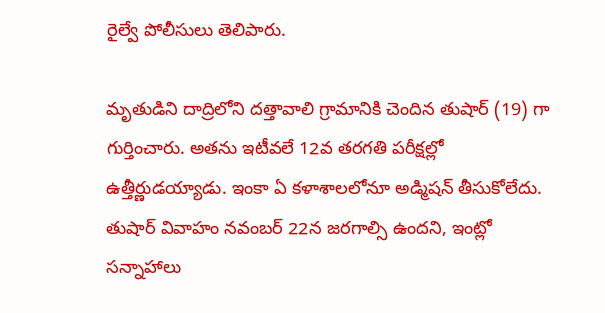రైల్వే పోలీసులు తెలిపారు.

మృతుడిని దాద్రిలోని దత్తావాలి గ్రామానికి చెందిన తుషార్ (19) గా గుర్తించారు. అతను ఇటీవలే 12వ తరగతి పరీక్షల్లో ఉత్తీర్ణుడయ్యాడు. ఇంకా ఏ కళాశాలలోనూ అడ్మిషన్ తీసుకోలేదు. తుషార్ వివాహం నవంబర్ 22న జరగాల్సి ఉందని, ఇంట్లో సన్నాహాలు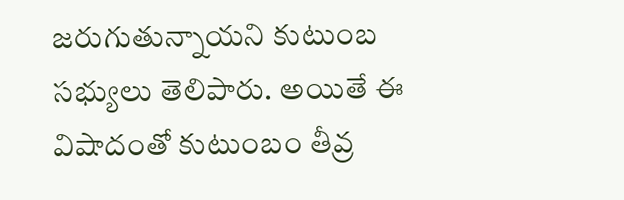జరుగుతున్నాయని కుటుంబ సభ్యులు తెలిపారు. అయితే ఈ విషాదంతో కుటుంబం తీవ్ర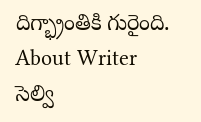దిగ్భ్రాంతికి గురైంది.
About Writer
సెల్వి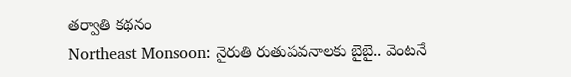తర్వాతి కథనం
Northeast Monsoon: నైరుతి రుతుపవనాలకు బైబై.. వెంటనే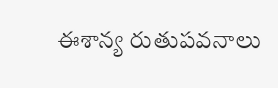ఈశాన్య రుతుపవనాలు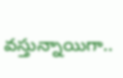వస్తున్నాయిగా..